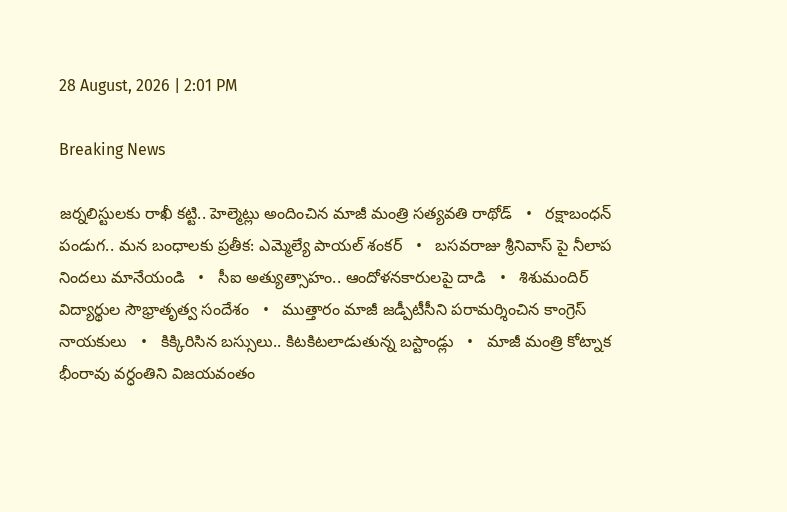28 August, 2026 | 2:01 PM

Breaking News

జర్నలిస్టులకు రాఖీ కట్టి.. హెల్మెట్లు అందించిన మాజీ మంత్రి సత్యవతి రాథోడ్   •   రక్షాబంధన్‌ పండుగ.. మన బంధాలకు ప్రతీక: ఎమ్మెల్యే పాయల్‌ శంకర్   •   బసవరాజు శ్రీనివాస్ పై నీలాప నిందలు మానేయండి   •   సీఐ అత్యుత్సాహం.. ఆందోళనకారులపై దాడి   •   శిశుమందిర్ విద్యార్థుల సౌభ్రాతృత్వ సందేశం   •   ముత్తారం మాజీ జడ్పీటీసీని పరామర్శించిన కాంగ్రెస్ నాయకులు   •   కిక్కిరిసిన బస్సులు.. కిటకిటలాడుతున్న బస్టాండ్లు   •   మాజీ మంత్రి కోట్నాక భీంరావు వర్ధంతిని విజయవంతం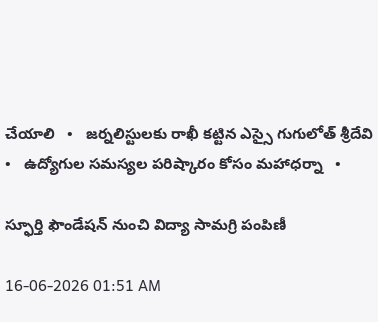చేయాలి   •   జర్నలిస్టులకు రాఖీ కట్టిన ఎస్సై గుగులోత్ శ్రీదేవి   •   ఉద్యోగుల సమస్యల పరిష్కారం కోసం మహాధర్నా   •

స్ఫూర్తి ఫౌండేషన్ నుంచి విద్యా సామగ్రి పంపిణీ

16-06-2026 01:51 AM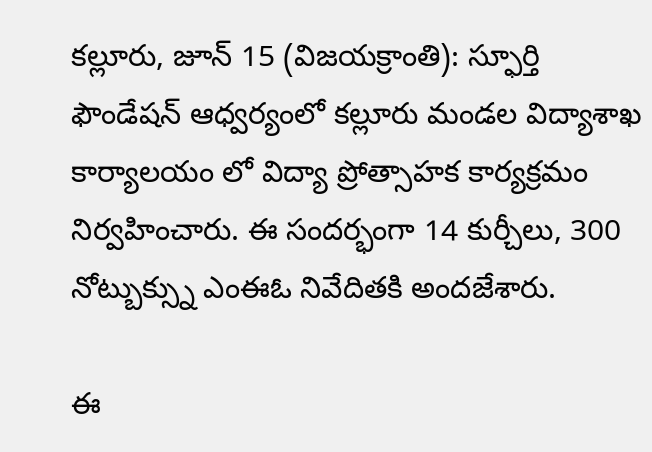కల్లూరు, జూన్ 15 (విజయక్రాంతి): స్ఫూర్తి ఫౌండేషన్ ఆధ్వర్యంలో కల్లూరు మండల విద్యాశాఖ కార్యాలయం లో విద్యా ప్రోత్సాహక కార్యక్రమం నిర్వహించారు. ఈ సందర్భంగా 14 కుర్చీలు, 300 నోట్బుక్స్ను ఎంఈఓ నివేదితకి అందజేశారు.

ఈ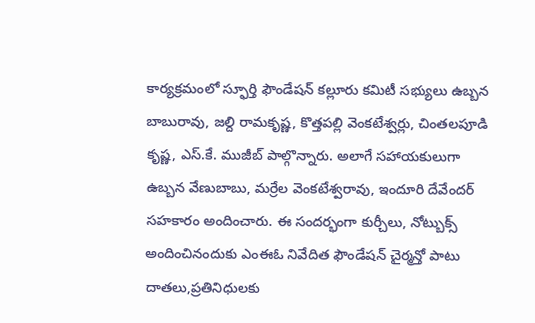కార్యక్రమంలో స్ఫూర్తి ఫౌండేషన్ కల్లూరు కమిటీ సభ్యులు ఉబ్బన బాబురావు, జల్ది రామకృష్ణ, కొత్తపల్లి వెంకటేశ్వర్లు, చింతలపూడి కృష్ణ, ఎస్.కే. ముజీబ్ పాల్గొన్నారు. అలాగే సహాయకులుగా ఉబ్బన వేణుబాబు, మర్రేల వెంకటేశ్వరావు, ఇందూరి దేవేందర్ సహకారం అందించారు. ఈ సందర్భంగా కుర్చీలు, నోట్బుక్స్ అందించినందుకు ఎంఈఓ నివేదిత ఫౌండేషన్ చైర్మన్తో పాటు దాతలు,ప్రతినిధులకు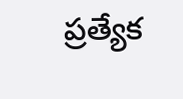ప్రత్యేక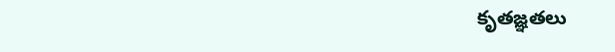కృతజ్ఞతలు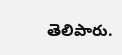తెలిపారు.